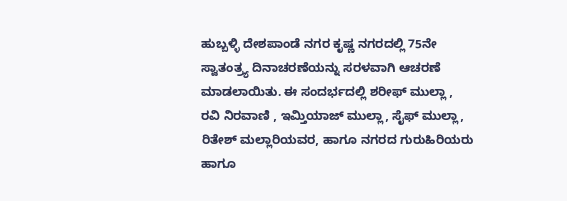ಹುಬ್ಬಳ್ಳಿ ದೇಶಪಾಂಡೆ ನಗರ ಕೃಷ್ಣ ನಗರದಲ್ಲಿ 75ನೇ ಸ್ವಾತಂತ್ರ್ಯ ದಿನಾಚರಣೆಯನ್ನು ಸರಳವಾಗಿ ಆಚರಣೆ ಮಾಡಲಾಯಿತು. ಈ ಸಂದರ್ಭದಲ್ಲಿ ಶರೀಫ್ ಮುಲ್ಲಾ , ರವಿ ನಿರವಾಣಿ , ಇಮ್ತಿಯಾಜ್ ಮುಲ್ಲಾ, ಸೈಫ್ ಮುಲ್ಲಾ, ರಿತೇಶ್ ಮಲ್ಲಾರಿಯವರ, ಹಾಗೂ ನಗರದ ಗುರುಹಿರಿಯರು ಹಾಗೂ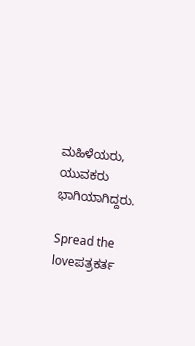ಮಹಿಳೆಯರು, ಯುವಕರು ಭಾಗಿಯಾಗಿದ್ದರು.

Spread the loveಪತ್ರಕರ್ತ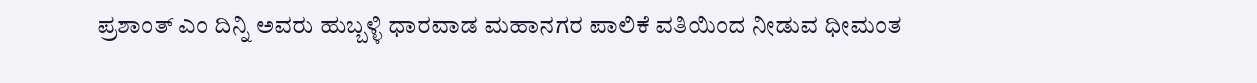ಪ್ರಶಾಂತ್ ಎಂ ದಿನ್ನಿ ಅವರು ಹುಬ್ಬಳ್ಳಿ ಧಾರವಾಡ ಮಹಾನಗರ ಪಾಲಿಕೆ ವತಿಯಿಂದ ನೀಡುವ ಧೀಮಂತ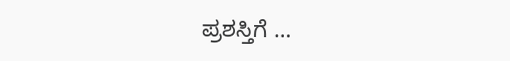ಪ್ರಶಸ್ತಿಗೆ …